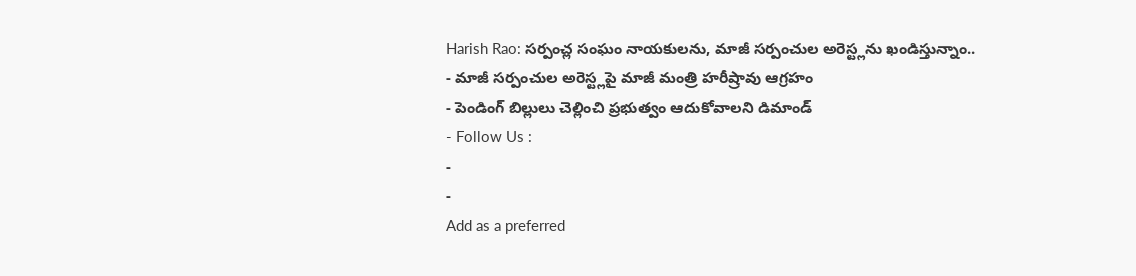Harish Rao: సర్పంచ్ల సంఘం నాయకులను, మాజీ సర్పంచుల అరెస్ట్లను ఖండిస్తున్నాం..
- మాజీ సర్పంచుల అరెస్ట్లపై మాజీ మంత్రి హరీష్రావు ఆగ్రహం
- పెండింగ్ బిల్లులు చెల్లించి ప్రభుత్వం ఆదుకోవాలని డిమాండ్
- Follow Us :
-
-
Add as a preferred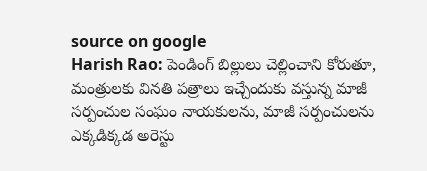source on google
Harish Rao: పెండింగ్ బిల్లులు చెల్లించాని కోరుతూ, మంత్రులకు వినతి పత్రాలు ఇచ్చేందుకు వస్తున్న మాజీ సర్పంచుల సంఘం నాయకులను, మాజీ సర్పంచులను ఎక్కడిక్కడ అరెస్టు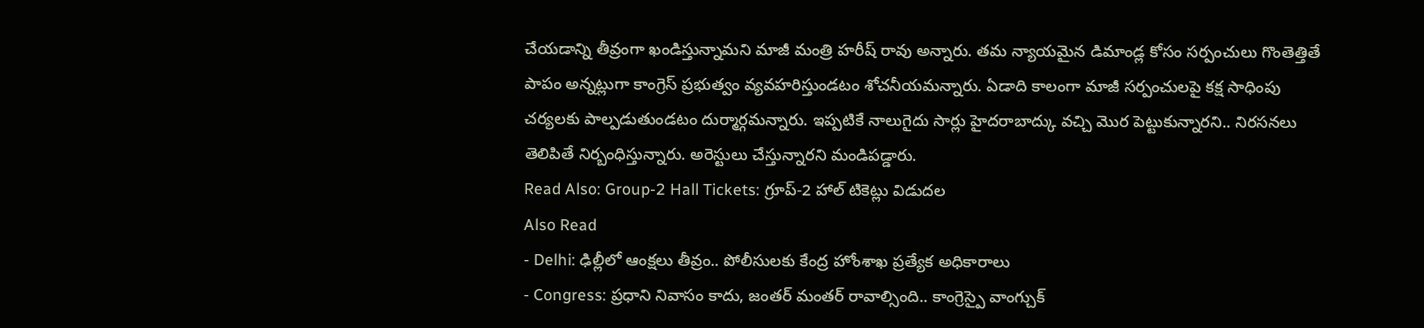చేయడాన్ని తీవ్రంగా ఖండిస్తున్నామని మాజీ మంత్రి హరీష్ రావు అన్నారు. తమ న్యాయమైన డిమాండ్ల కోసం సర్పంచులు గొంతెత్తితే పాపం అన్నట్లుగా కాంగ్రెస్ ప్రభుత్వం వ్యవహరిస్తుండటం శోచనీయమన్నారు. ఏడాది కాలంగా మాజీ సర్పంచులపై కక్ష సాధింపు చర్యలకు పాల్పడుతుండటం దుర్మార్గమన్నారు. ఇప్పటికే నాలుగైదు సార్లు హైదరాబాద్కు వచ్చి మొర పెట్టుకున్నారని.. నిరసనలు తెలిపితే నిర్బంధిస్తున్నారు. అరెస్టులు చేస్తున్నారని మండిపడ్డారు.
Read Also: Group-2 Hall Tickets: గ్రూప్-2 హాల్ టికెట్లు విడుదల
Also Read
- Delhi: ఢిల్లీలో ఆంక్షలు తీవ్రం.. పోలీసులకు కేంద్ర హోంశాఖ ప్రత్యేక అధికారాలు
- Congress: ప్రధాని నివాసం కాదు, జంతర్ మంతర్ రావాల్సింది.. కాంగ్రెస్పై వాంగ్చుక్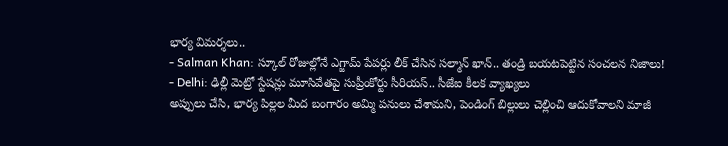భార్య విమర్శలు..
- Salman Khan: స్కూల్ రోజుల్లోనే ఎగ్జామ్ పేపర్లు లీక్ చేసిన సల్మాన్ ఖాన్.. తండ్రి బయటపెట్టిన సంచలన నిజాలు!
- Delhi: ఢిల్లీ మెట్రో స్టేషన్లు మూసివేతపై సుప్రీంకోర్టు సీరియస్.. సీజేఐ కీలక వ్యాఖ్యలు
అప్పులు చేసి, భార్య పిల్లల మీద బంగారం అమ్మి పనులు చేశామని, పెండింగ్ బిల్లులు చెల్లించి ఆదుకోవాలని మాజీ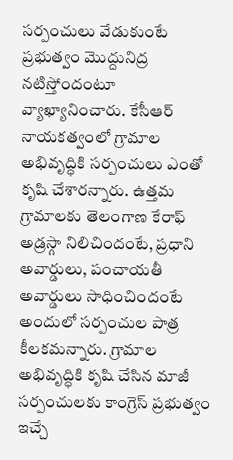సర్పంచులు వేడుకుంటే ప్రభుత్వం మొద్దునిద్ర నటిస్తోందంటూ వ్యాఖ్యానించారు. కేసీఆర్ నాయకత్వంలో గ్రామాల అభివృద్ధికి సర్పంచులు ఎంతో కృషి చేశారన్నారు. ఉత్తమ గ్రామాలకు తెలంగాణ కేరాఫ్ అడ్రస్గా నిలిచిందంటే, ప్రధాని అవార్డులు, పంచాయతీ అవార్డులు సాధించిందంటే అందులో సర్పంచుల పాత్ర కీలకమన్నారు. గ్రామాల అభివృద్ధికి కృషి చేసిన మాజీ సర్పంచులకు కాంగ్రెస్ ప్రభుత్వం ఇచ్చే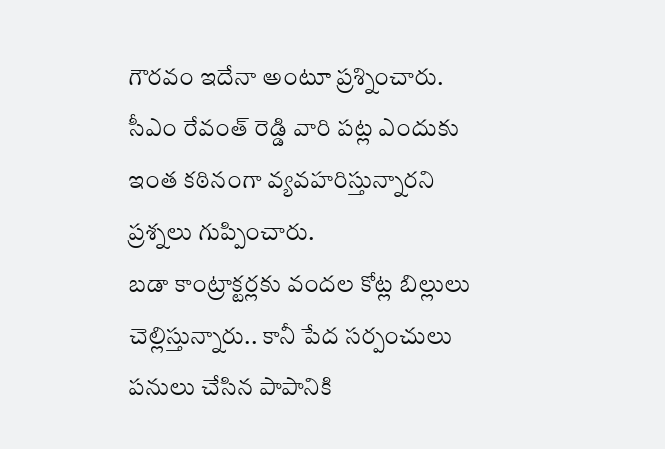గౌరవం ఇదేనా అంటూ ప్రశ్నించారు. సీఎం రేవంత్ రెడ్డి వారి పట్ల ఎందుకు ఇంత కఠినంగా వ్యవహరిస్తున్నారని ప్రశ్నలు గుప్పించారు.
బడా కాంట్రాక్టర్లకు వందల కోట్ల బిల్లులు చెల్లిస్తున్నారు.. కానీ పేద సర్పంచులు పనులు చేసిన పాపానికి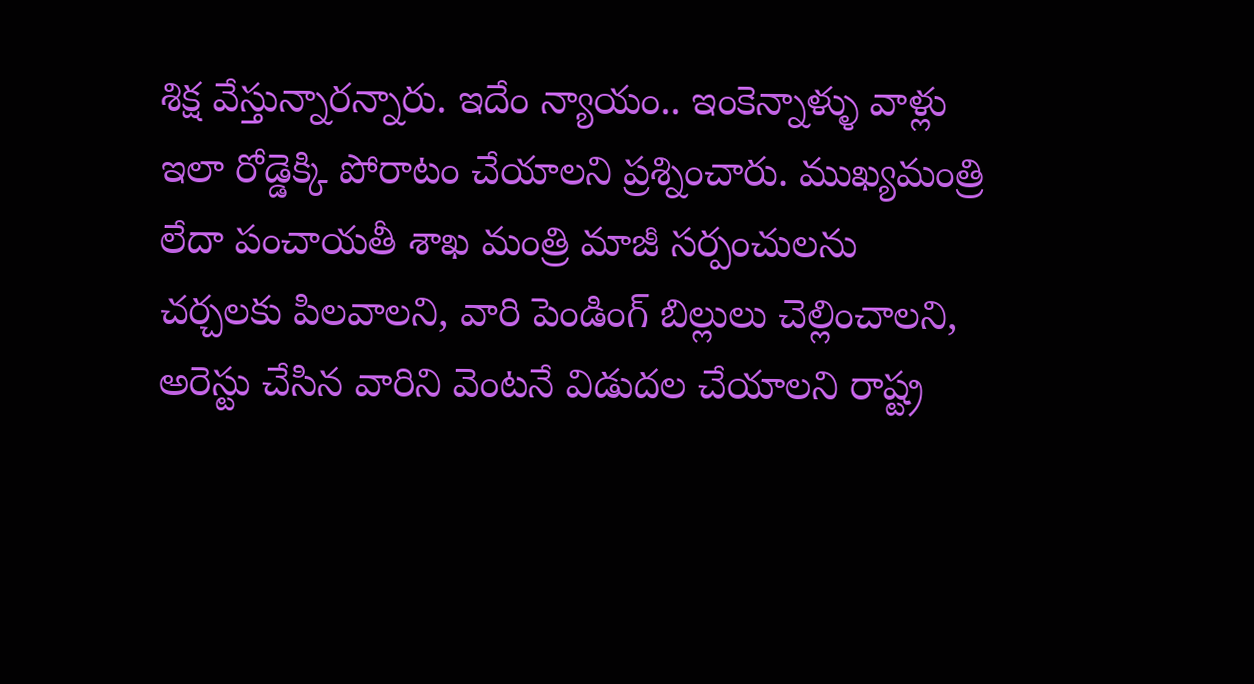శిక్ష వేస్తున్నారన్నారు. ఇదేం న్యాయం.. ఇంకెన్నాళ్ళు వాళ్లు ఇలా రోడ్డెక్కి పోరాటం చేయాలని ప్రశ్నించారు. ముఖ్యమంత్రి లేదా పంచాయతీ శాఖ మంత్రి మాజీ సర్పంచులను చర్చలకు పిలవాలని, వారి పెండింగ్ బిల్లులు చెల్లించాలని, అరెస్టు చేసిన వారిని వెంటనే విడుదల చేయాలని రాష్ట్ర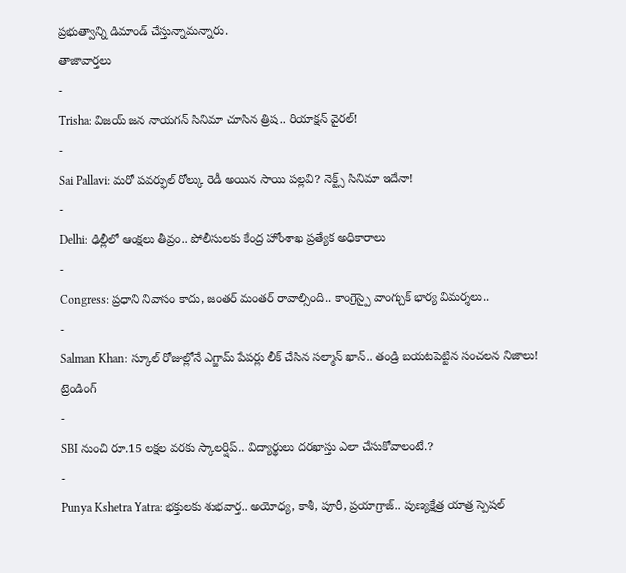ప్రభుత్వాన్ని డిమాండ్ చేస్తున్నామన్నారు.
తాజావార్తలు
-
Trisha: విజయ్ జన నాయగన్ సినిమా చూసిన త్రిష.. రియాక్షన్ వైరల్!
-
Sai Pallavi: మరో పవర్ఫుల్ రోల్కు రెడీ అయిన సాయి పల్లవి? నెక్ట్స్ సినిమా ఇదేనా!
-
Delhi: ఢిల్లీలో ఆంక్షలు తీవ్రం.. పోలీసులకు కేంద్ర హోంశాఖ ప్రత్యేక అధికారాలు
-
Congress: ప్రధాని నివాసం కాదు, జంతర్ మంతర్ రావాల్సింది.. కాంగ్రెస్పై వాంగ్చుక్ భార్య విమర్శలు..
-
Salman Khan: స్కూల్ రోజుల్లోనే ఎగ్జామ్ పేపర్లు లీక్ చేసిన సల్మాన్ ఖాన్.. తండ్రి బయటపెట్టిన సంచలన నిజాలు!
ట్రెండింగ్
-
SBI నుంచి రూ.15 లక్షల వరకు స్కాలర్షిప్.. విద్యార్థులు దరఖాస్తు ఎలా చేసుకోవాలంటే.?
-
Punya Kshetra Yatra: భక్తులకు శుభవార్త.. అయోధ్య, కాశీ, పూరీ, ప్రయాగ్రాజ్.. పుణ్యక్షేత్ర యాత్ర స్పెషల్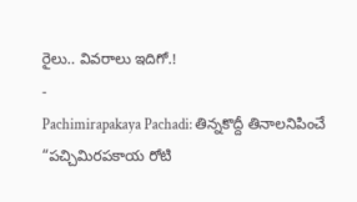రైలు.. వివరాలు ఇదిగో.!
-
Pachimirapakaya Pachadi: తిన్నకొద్దీ తినాలనిపించే “పచ్చిమిరపకాయ రోటి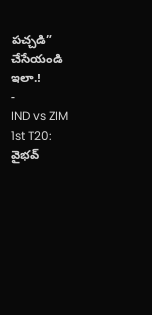పచ్చడి” చేసేయండి ఇలా.!
-
IND vs ZIM 1st T20: వైభవ్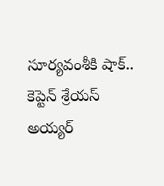సూర్యవంశీకి షాక్.. కెప్టెన్ శ్రేయస్ అయ్యర్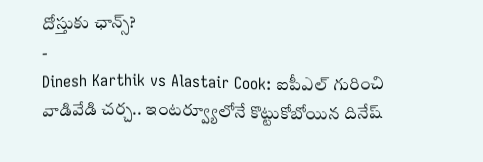దోస్తుకు ఛాన్స్?
-
Dinesh Karthik vs Alastair Cook: ఐపీఎల్ గురించి వాడివేడి చర్చ.. ఇంటర్వ్యూలోనే కొట్టుకోబోయిన దినేష్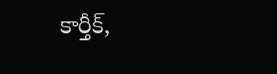కార్తీక్,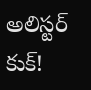అలిస్టర్ కుక్!